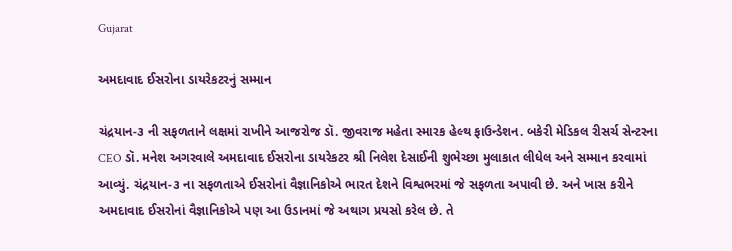Gujarat

અમદાવાદ ઈસરોના ડાયરેકટરનું સમ્માન

ચંદ્રયાન-૩ ની સફળતાને લક્ષમાં રાખીને આજરોજ ડૉ. જીવરાજ મહેતા સ્મારક હેલ્થ ફાઉન્ડેશન. બકેરી મેડિકલ રીસર્ચ સેન્ટરના CEO ડૉ. મનેશ અગરવાલે અમદાવાદ ઈસરોના ડાયરેકટર શ્રી નિલેશ દેસાઈની શુભેચ્છા મુલાકાત લીધેલ અને સમ્માન કરવામાં આવ્યું. ચંદ્રયાન-૩ ના સફળતાએ ઈસરોનાં વૈજ્ઞાનિકોએ ભારત દેશને વિશ્વભરમાં જે સફળતા અપાવી છે. અને ખાસ કરીને અમદાવાદ ઈસરોનાં વૈજ્ઞાનિકોએ પણ આ ઉડાનમાં જે અથાગ પ્રયસો કરેલ છે. તે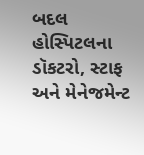બદલ હોસ્પિટલના ડૉકટરો, સ્ટાફ અને મેનેજમેન્ટ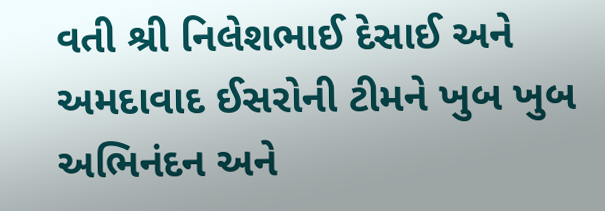વતી શ્રી નિલેશભાઈ દેસાઈ અને અમદાવાદ ઈસરોની ટીમને ખુબ ખુબ અભિનંદન અને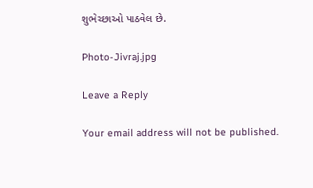શુભેચ્છાઓ પાઠવેલ છે.

Photo-Jivraj.jpg

Leave a Reply

Your email address will not be published.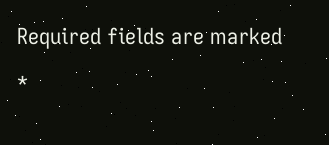Required fields are marked *